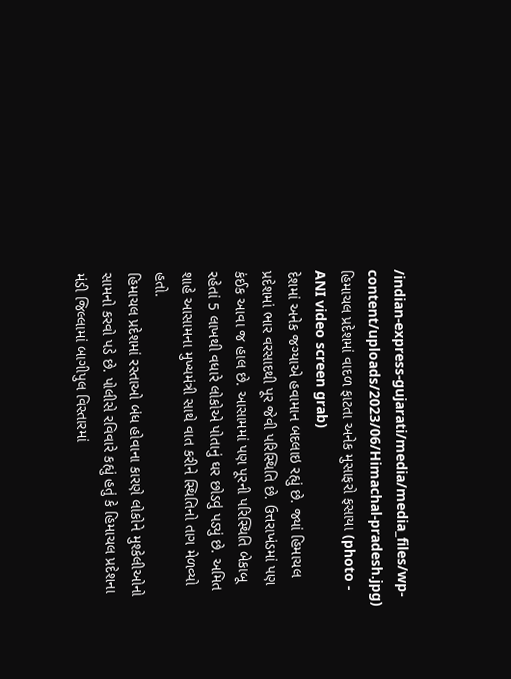/indian-express-gujarati/media/media_files/wp-content/uploads/2023/06/Himachal-pradesh.jpg)
હિમાચલ પ્રદેશમાં વાદળ ફાટતા અનેક મુસાફરો ફસાયા (photo - ANI video screen grab)
દેશમાં અનેક જગ્યાએ હવામાન બદલાઇ રહ્યું છે. જ્યાં હિમાચલ પ્રદેશમાં ભાર વરસાદથી પૂર જેવી પરિસ્થિતિ છે. ઉત્તરાખંડમાં પણ કંઈક આવા જ હાલ છે. આસામમાં પણ પૂરની પરિસ્થિતિ બેકાબૂ રહેતાં 5 લાખથી વધારે લોકોએ પોતાનું ઘર છોડવું પડ્યું છે. અમિત શાહે આસામના મુખ્યમંત્રી સાથે વાત કરીને સ્થિતિનો તાગ મેળવ્યો હતો.
હિમાચલ પ્રદેશમાં રસ્તાઓ બંધ હોવાના કારણે લોકોને મુશ્કેલીઓનો સામનો કરવો પડે છે. પોલીસે રવિવારે કહ્યું હતું કે હિમાચલ પ્રદેશના મંડી જિલ્લામાં બાગીપુલ વિસ્તારમાં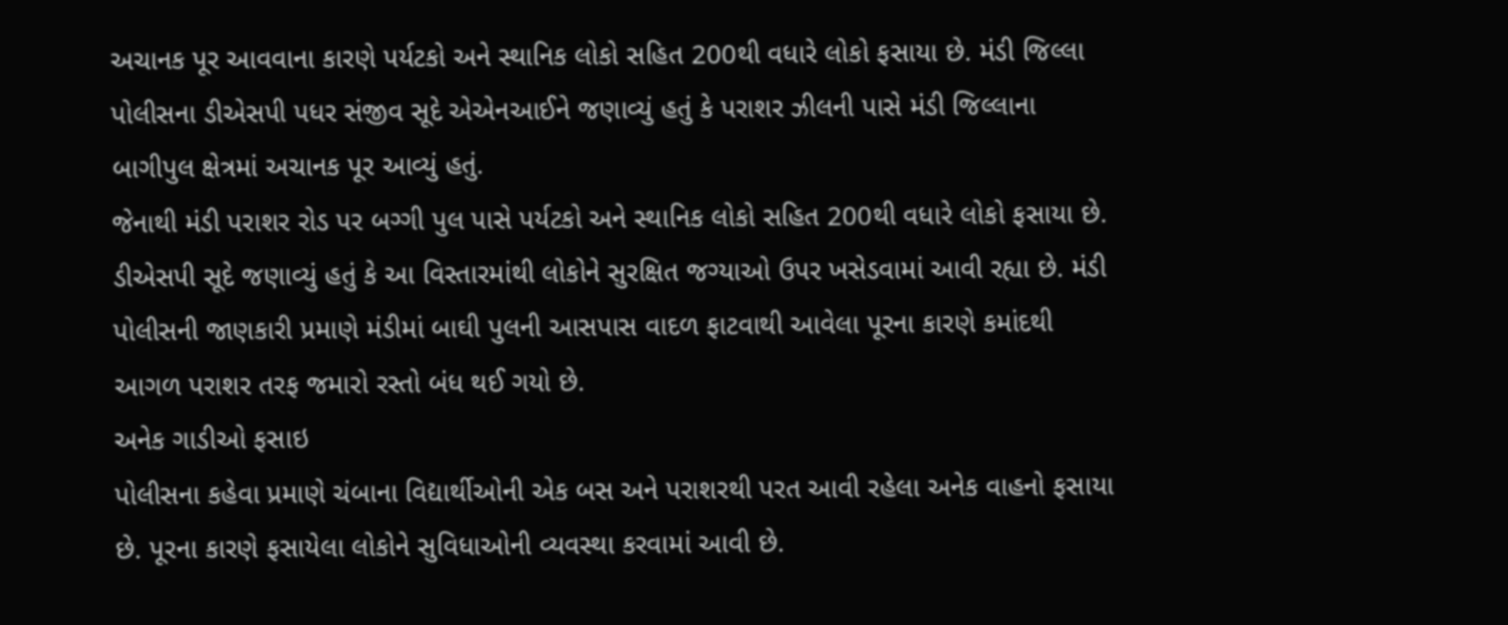અચાનક પૂર આવવાના કારણે પર્યટકો અને સ્થાનિક લોકો સહિત 200થી વધારે લોકો ફસાયા છે. મંડી જિલ્લા પોલીસના ડીએસપી પધર સંજીવ સૂદે એએનઆઈને જણાવ્યું હતું કે પરાશર ઝીલની પાસે મંડી જિલ્લાના બાગીપુલ ક્ષેત્રમાં અચાનક પૂર આવ્યું હતું.
જેનાથી મંડી પરાશર રોડ પર બગ્ગી પુલ પાસે પર્યટકો અને સ્થાનિક લોકો સહિત 200થી વધારે લોકો ફસાયા છે. ડીએસપી સૂદે જણાવ્યું હતું કે આ વિસ્તારમાંથી લોકોને સુરક્ષિત જગ્યાઓ ઉપર ખસેડવામાં આવી રહ્યા છે. મંડી પોલીસની જાણકારી પ્રમાણે મંડીમાં બાઘી પુલની આસપાસ વાદળ ફાટવાથી આવેલા પૂરના કારણે કમાંદથી આગળ પરાશર તરફ જમારો રસ્તો બંધ થઈ ગયો છે.
અનેક ગાડીઓ ફસાઇ
પોલીસના કહેવા પ્રમાણે ચંબાના વિદ્યાર્થીઓની એક બસ અને પરાશરથી પરત આવી રહેલા અનેક વાહનો ફસાયા છે. પૂરના કારણે ફસાયેલા લોકોને સુવિધાઓની વ્યવસ્થા કરવામાં આવી છે.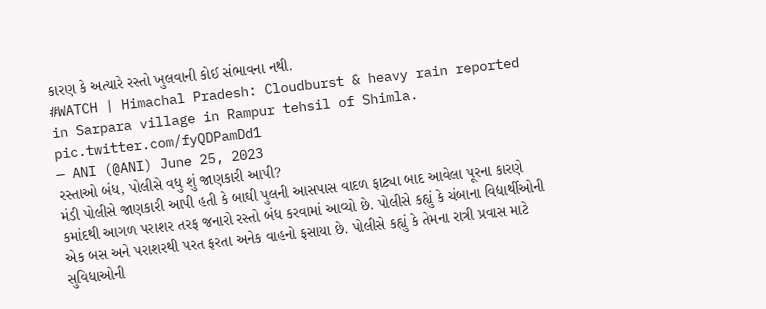કારણ કે અત્યારે રસ્તો ખુલવાની કોઈ સંભાવના નથી.
#WATCH | Himachal Pradesh: Cloudburst & heavy rain reported in Sarpara village in Rampur tehsil of Shimla. pic.twitter.com/fyQDPamDd1
— ANI (@ANI) June 25, 2023
રસ્તાઓ બંધ, પોલીસે વધુ શું જાણકારી આપી?
મંડી પોલીસે જાણકારી આપી હતી કે બાઘી પુલની આસપાસ વાદળ ફાટ્યા બાદ આવેલા પૂરના કારણે કમાંદથી આગળ પરાશર તરફ જનારો રસ્તો બંધ કરવામાં આવ્યો છે. પોલીસે કહ્યું કે ચંબાના વિદ્યાર્થીઓની એક બસ અને પરાશરથી પરત ફરતા અનેક વાહનો ફસાયા છે. પોલીસે કહ્યું કે તેમના રાત્રી પ્રવાસ માટે સુવિધાઓની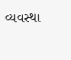વ્યવસ્થા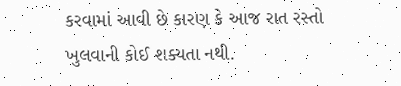કરવામાં આવી છે કારણ કે આજ રાત રસ્તો ખુલવાની કોઈ શક્યતા નથી.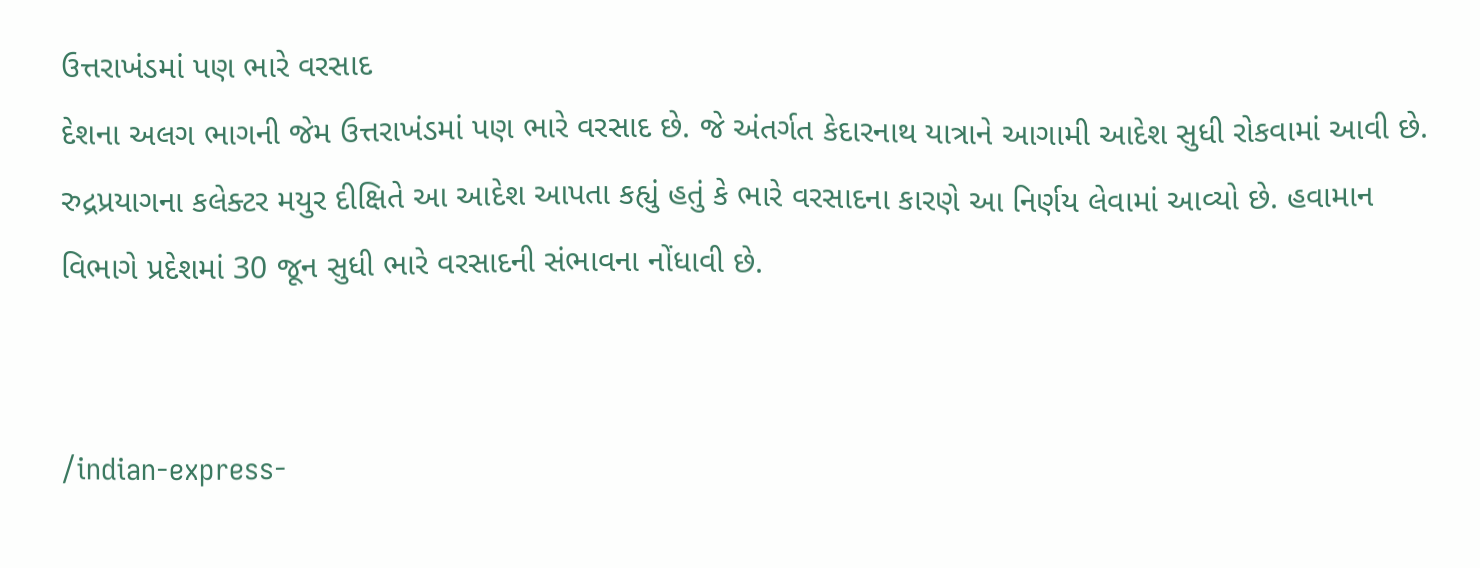ઉત્તરાખંડમાં પણ ભારે વરસાદ
દેશના અલગ ભાગની જેમ ઉત્તરાખંડમાં પણ ભારે વરસાદ છે. જે અંતર્ગત કેદારનાથ યાત્રાને આગામી આદેશ સુધી રોકવામાં આવી છે. રુદ્રપ્રયાગના કલેક્ટર મયુર દીક્ષિતે આ આદેશ આપતા કહ્યું હતું કે ભારે વરસાદના કારણે આ નિર્ણય લેવામાં આવ્યો છે. હવામાન વિભાગે પ્રદેશમાં 30 જૂન સુધી ભારે વરસાદની સંભાવના નોંધાવી છે.


/indian-express-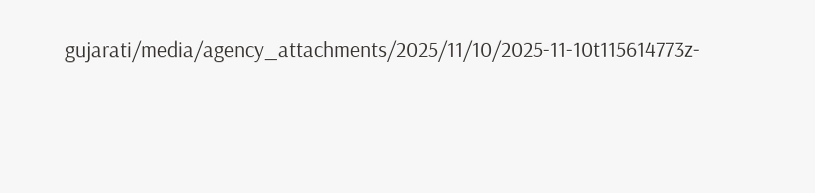gujarati/media/agency_attachments/2025/11/10/2025-11-10t115614773z-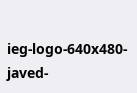ieg-logo-640x480-javed-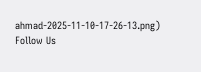ahmad-2025-11-10-17-26-13.png)
Follow Us